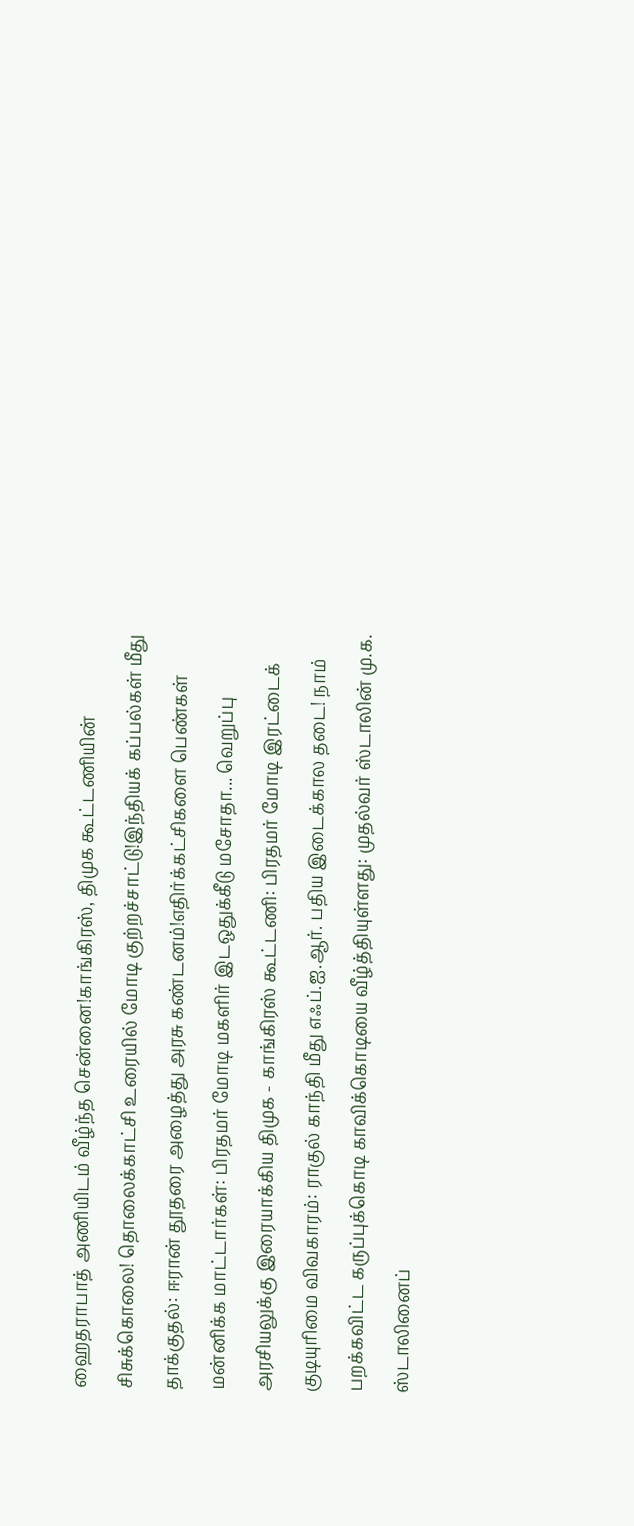ஹைதராபாத் அணியிடம் வீழ்ந்த சென்னை!காங்கிரஸ், திமுக கூட்டணியின் சிசுக்கொலை! தொலைக்காட்சி உரையில் மோடி குற்றச்சாட்டு!இந்தியக் கப்பல்கள் மீது தாக்குதல்: ஈரான் தூதரை அழைத்து அரசு கண்டனம்!எதிர்க்கட்சிகளை பெண்கள் மன்னிக்க மாட்டார்கள்: பிரதமர் மோடி மகளிர் இடஒதுக்கீடு மசோதா... வெறுப்பு அரசியலுக்கு இரையாக்கிய திமுக - காங்கிரஸ் கூட்டணி: பிரதமர் மோடி இரட்டைக் குடியுரிமை விவகாரம்: ராகுல் காந்தி மீது எஃப்.ஐ.ஆர். பதிய இடைக்கால தடை! நாம் பறக்கவிட்ட கருப்புக்கொடி காவிக்கொடியை வீழ்த்தியுள்ளது: முதல்வர் ஸ்டாலின் மு.க. ஸ்டாலினைப்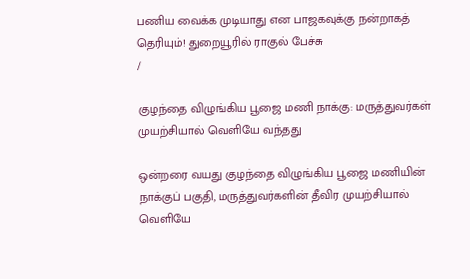பணிய வைக்க முடியாது என பாஜகவுக்கு நன்றாகத் தெரியும்! துறையூரில் ராகுல் பேச்சு
/

குழந்தை விழுங்கிய பூஜை மணி நாக்கு: மருத்துவர்கள் முயற்சியால் வெளியே வந்தது

ஒன்றரை வயது குழந்தை விழுங்கிய பூஜை மணியின் நாக்குப் பகுதி, மருத்துவர்களின் தீவிர முயற்சியால் வெளியே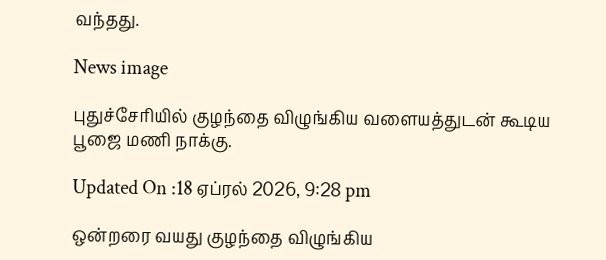வந்தது.

News image

புதுச்சேரியில் குழந்தை விழுங்கிய வளையத்துடன் கூடிய பூஜை மணி நாக்கு.

Updated On :18 ஏப்ரல் 2026, 9:28 pm

ஒன்றரை வயது குழந்தை விழுங்கிய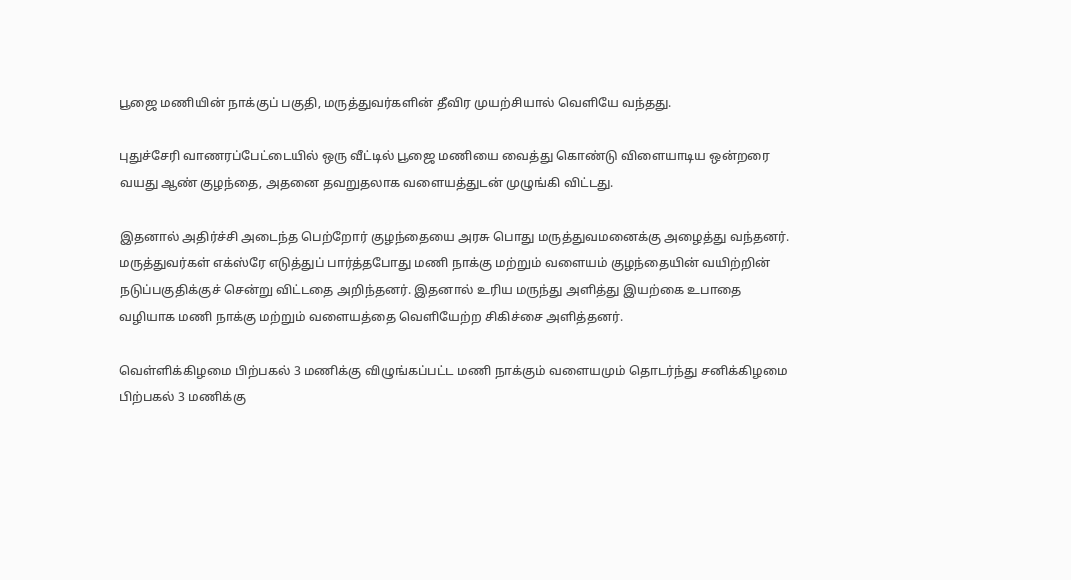பூஜை மணியின் நாக்குப் பகுதி, மருத்துவர்களின் தீவிர முயற்சியால் வெளியே வந்தது.

புதுச்சேரி வாணரப்பேட்டையில் ஒரு வீட்டில் பூஜை மணியை வைத்து கொண்டு விளையாடிய ஒன்றரை வயது ஆண் குழந்தை, அதனை தவறுதலாக வளையத்துடன் முழுங்கி விட்டது.

இதனால் அதிர்ச்சி அடைந்த பெற்றோர் குழந்தையை அரசு பொது மருத்துவமனைக்கு அழைத்து வந்தனர். மருத்துவர்கள் எக்ஸ்ரே எடுத்துப் பார்த்தபோது மணி நாக்கு மற்றும் வளையம் குழந்தையின் வயிற்றின் நடுப்பகுதிக்குச் சென்று விட்டதை அறிந்தனர். இதனால் உரிய மருந்து அளித்து இயற்கை உபாதை வழியாக மணி நாக்கு மற்றும் வளையத்தை வெளியேற்ற சிகிச்சை அளித்தனர்.

வெள்ளிக்கிழமை பிற்பகல் 3 மணிக்கு விழுங்கப்பட்ட மணி நாக்கும் வளையமும் தொடர்ந்து சனிக்கிழமை பிற்பகல் 3 மணிக்கு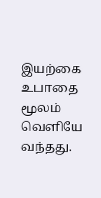இயற்கை உபாதை மூலம் வெளியே வந்தது.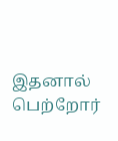இதனால் பெற்றோர்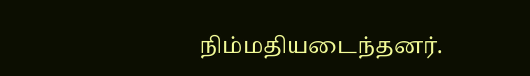நிம்மதியடைந்தனர்.